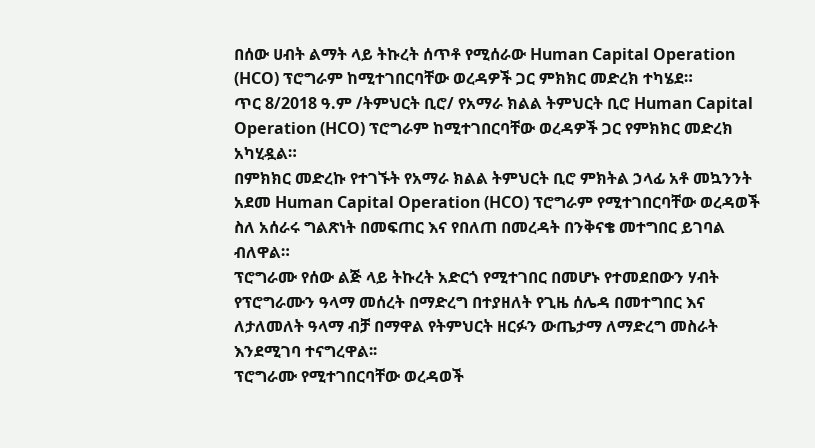በሰው ሀብት ልማት ላይ ትኩረት ሰጥቶ የሚሰራው Human Capital Operation (HCO) ፕሮግራም ከሚተገበርባቸው ወረዳዎች ጋር ምክክር መድረክ ተካሄደ።
ጥር 8/2018 ዓ.ም /ትምህርት ቢሮ/ የአማራ ክልል ትምህርት ቢሮ Human Capital Operation (HCO) ፕሮግራም ከሚተገበርባቸው ወረዳዎች ጋር የምክክር መድረክ አካሂዷል።
በምክክር መድረኩ የተገኙት የአማራ ክልል ትምህርት ቢሮ ምክትል ኃላፊ አቶ መኳንንት አደመ Human Capital Operation (HCO) ፕሮግራም የሚተገበርባቸው ወረዳወች ስለ አሰራሩ ግልጽነት በመፍጠር እና የበለጠ በመረዳት በንቅናቄ መተግበር ይገባል ብለዋል።
ፕሮግራሙ የሰው ልጅ ላይ ትኩረት አድርጎ የሚተገበር በመሆኑ የተመደበውን ሃብት የፕሮግራሙን ዓላማ መሰረት በማድረግ በተያዘለት የጊዜ ሰሌዳ በመተግበር እና ለታለመለት ዓላማ ብቻ በማዋል የትምህርት ዘርፉን ውጤታማ ለማድረግ መስራት እንደሚገባ ተናግረዋል፡፡
ፕሮግራሙ የሚተገበርባቸው ወረዳወች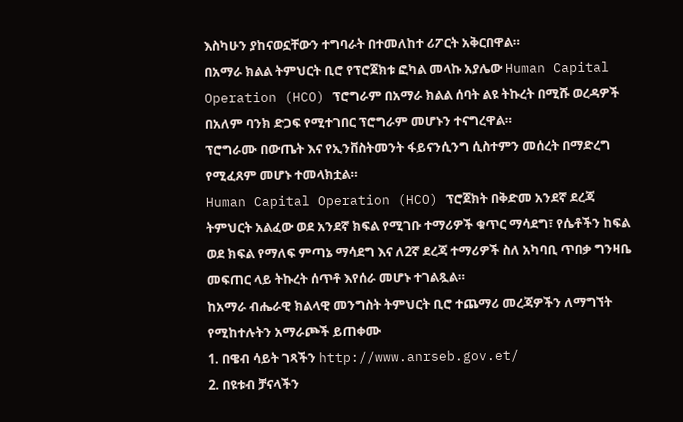እስካሁን ያከናወኗቸውን ተግባራት በተመለከተ ሪፖርት አቅርበዋል።
በአማራ ክልል ትምህርት ቢሮ የፕሮጀክቱ ፎካል መላኩ አያሌው Human Capital Operation (HCO) ፕሮግራም በአማራ ክልል ሰባት ልዩ ትኩረት በሚሹ ወረዳዎች በአለም ባንክ ድጋፍ የሚተገበር ፕሮግራም መሆኑን ተናግረዋል።
ፕሮግራሙ በውጤት እና የኢንቨስትመንት ፋይናንሲንግ ሲስተምን መሰረት በማድረግ የሚፈጸም መሆኑ ተመላክቷል።
Human Capital Operation (HCO) ፕሮጀክት በቅድመ አንደኛ ደረጃ ትምህርት አልፈው ወደ አንደኛ ክፍል የሚገቡ ተማሪዎች ቁጥር ማሳደግ፣ የሴቶችን ከፍል ወደ ክፍል የማለፍ ምጣኔ ማሳደግ እና ለ2ኛ ደረጃ ተማሪዎች ስለ አካባቢ ጥበቃ ግንዛቤ መፍጠር ላይ ትኩረት ሰጥቶ እየሰራ መሆኑ ተገልጿል።
ከአማራ ብሔራዊ ክልላዊ መንግስት ትምህርት ቢሮ ተጨማሪ መረጃዎችን ለማግኘት የሚከተሉትን አማራጮች ይጠቀሙ
1. በዌብ ሳይት ገጻችን http://www.anrseb.gov.et/
2. በዩቱብ ቻናላችን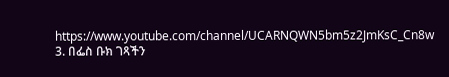https://www.youtube.com/channel/UCARNQWN5bm5z2JmKsC_Cn8w
3. በፌስ ቡክ ገጻችን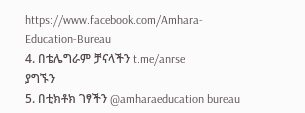https://www.facebook.com/Amhara-Education-Bureau
4. በቴሌግራም ቻናላችን t.me/anrse
ያግኙን
5. በቲክቶክ ገፃችን @amharaeducation bureau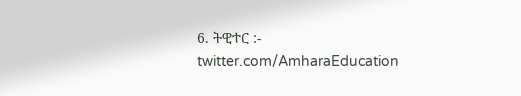6. ትዊተር :- twitter.com/AmharaEducation